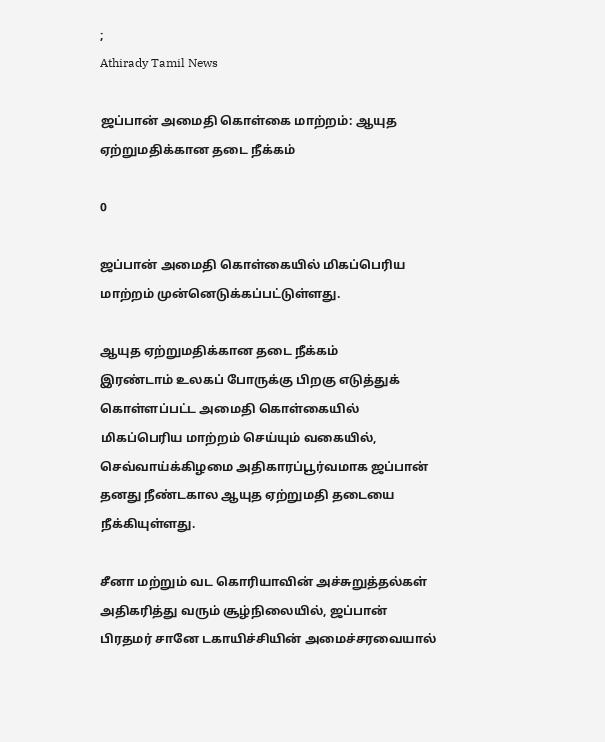;
Athirady Tamil News

ஜப்பான் அமைதி கொள்கை மாற்றம்: ஆயுத ஏற்றுமதிக்கான தடை நீக்கம்

0

ஜப்பான் அமைதி கொள்கையில் மிகப்பெரிய மாற்றம் முன்னெடுக்கப்பட்டுள்ளது.

ஆயுத ஏற்றுமதிக்கான தடை நீக்கம்
இரண்டாம் உலகப் போருக்கு பிறகு எடுத்துக் கொள்ளப்பட்ட அமைதி கொள்கையில் மிகப்பெரிய மாற்றம் செய்யும் வகையில், செவ்வாய்க்கிழமை அதிகாரப்பூர்வமாக ஜப்பான் தனது நீண்டகால ஆயுத ஏற்றுமதி தடையை நீக்கியுள்ளது.

சீனா மற்றும் வட கொரியாவின் அச்சுறுத்தல்கள் அதிகரித்து வரும் சூழ்நிலையில், ஜப்பான் பிரதமர் சானே டகாயிச்சியின் அமைச்சரவையால்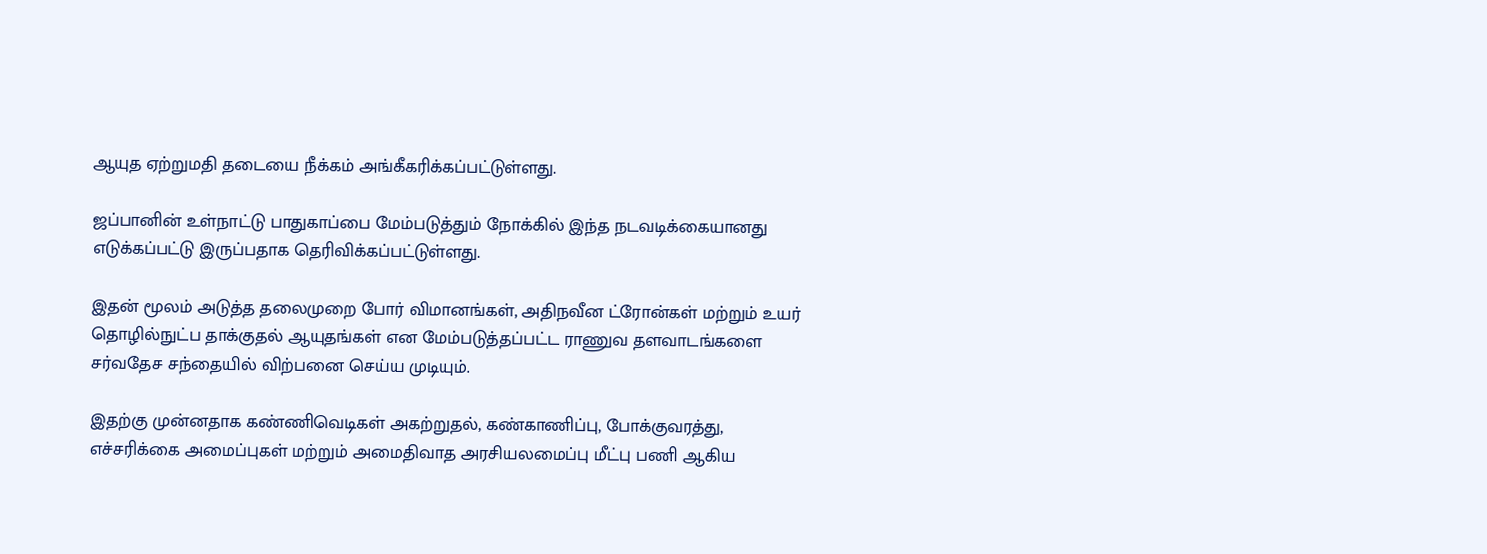ஆயுத ஏற்றுமதி தடையை நீக்கம் அங்கீகரிக்கப்பட்டுள்ளது.

ஜப்பானின் உள்நாட்டு பாதுகாப்பை மேம்படுத்தும் நோக்கில் இந்த நடவடிக்கையானது எடுக்கப்பட்டு இருப்பதாக தெரிவிக்கப்பட்டுள்ளது.

இதன் மூலம் அடுத்த தலைமுறை போர் விமானங்கள், அதிநவீன ட்ரோன்கள் மற்றும் உயர் தொழில்நுட்ப தாக்குதல் ஆயுதங்கள் என மேம்படுத்தப்பட்ட ராணுவ தளவாடங்களை சர்வதேச சந்தையில் விற்பனை செய்ய முடியும்.

இதற்கு முன்னதாக கண்ணிவெடிகள் அகற்றுதல், கண்காணிப்பு, போக்குவரத்து, எச்சரிக்கை அமைப்புகள் மற்றும் அமைதிவாத அரசியலமைப்பு மீட்பு பணி ஆகிய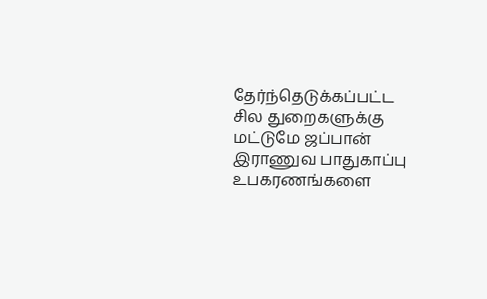தேர்ந்தெடுக்கப்பட்ட சில துறைகளுக்கு மட்டுமே ஜப்பான் இராணுவ பாதுகாப்பு உபகரணங்களை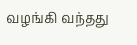வழங்கி வந்தது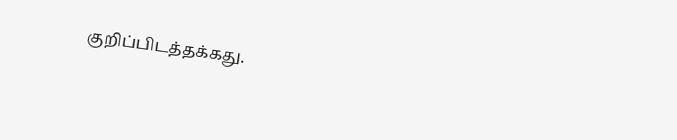குறிப்பிடத்தக்கது.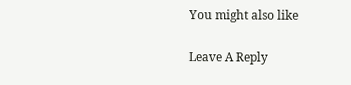You might also like

Leave A Reply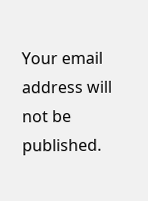Your email address will not be published.